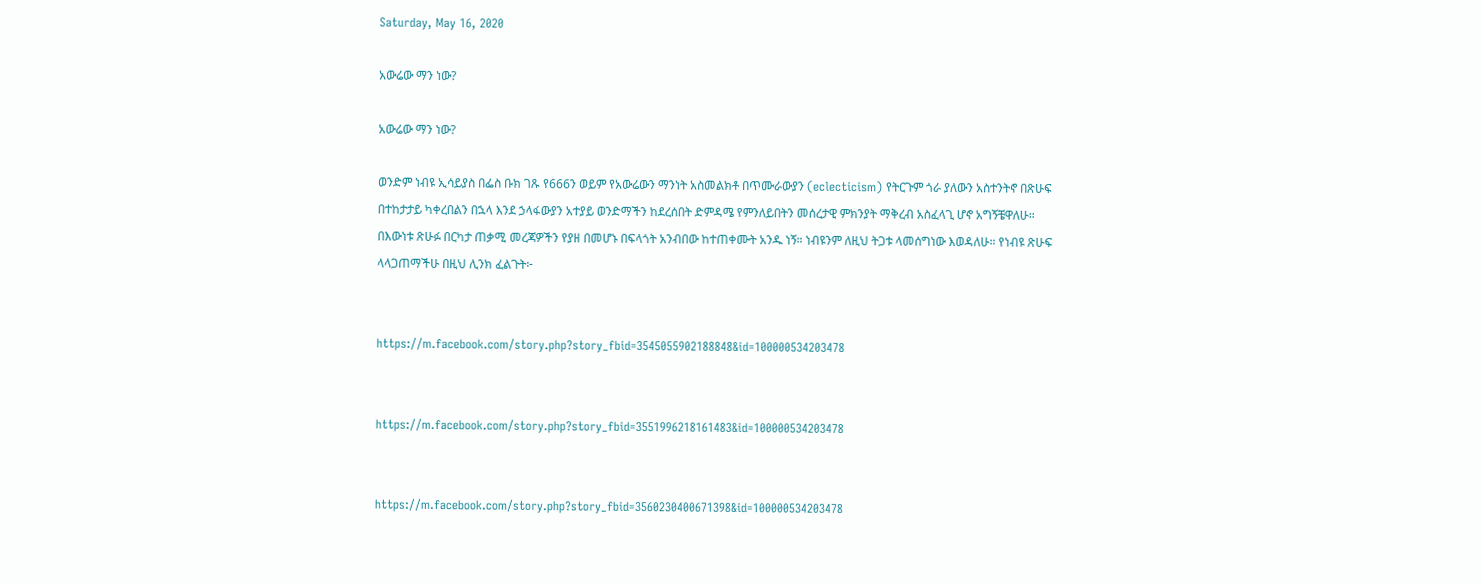Saturday, May 16, 2020

አውሬው ማን ነው?

አውሬው ማን ነው?

ወንድም ነብዩ ኢሳይያስ በፌስ ቡክ ገጹ የ666ን ወይም የአውሬውን ማንነት አስመልክቶ በጥሙራውያን (eclecticism) የትርጉም ጎራ ያለውን አስተንትኖ በጽሁፍ በተከታታይ ካቀረበልን በኋላ እንደ ኃላፋውያን አተያይ ወንድማችን ከደረሰበት ድምዳሜ የምንለይበትን መሰረታዊ ምክንያት ማቅረብ አስፈላጊ ሆኖ አግኝቼዋለሁ። በእውነቱ ጽሁፉ በርካታ ጠቃሚ መረጃዎችን የያዘ በመሆኑ በፍላጎት አንብበው ከተጠቀሙት አንዱ ነኝ። ነብዩንም ለዚህ ትጋቱ ላመሰግነው እወዳለሁ። የነብዩ ጽሁፍ  ላላጋጠማችሁ በዚህ ሊንክ ፈልጉት፦


https://m.facebook.com/story.php?story_fbid=3545055902188848&id=100000534203478


https://m.facebook.com/story.php?story_fbid=3551996218161483&id=100000534203478


https://m.facebook.com/story.php?story_fbid=3560230400671398&id=100000534203478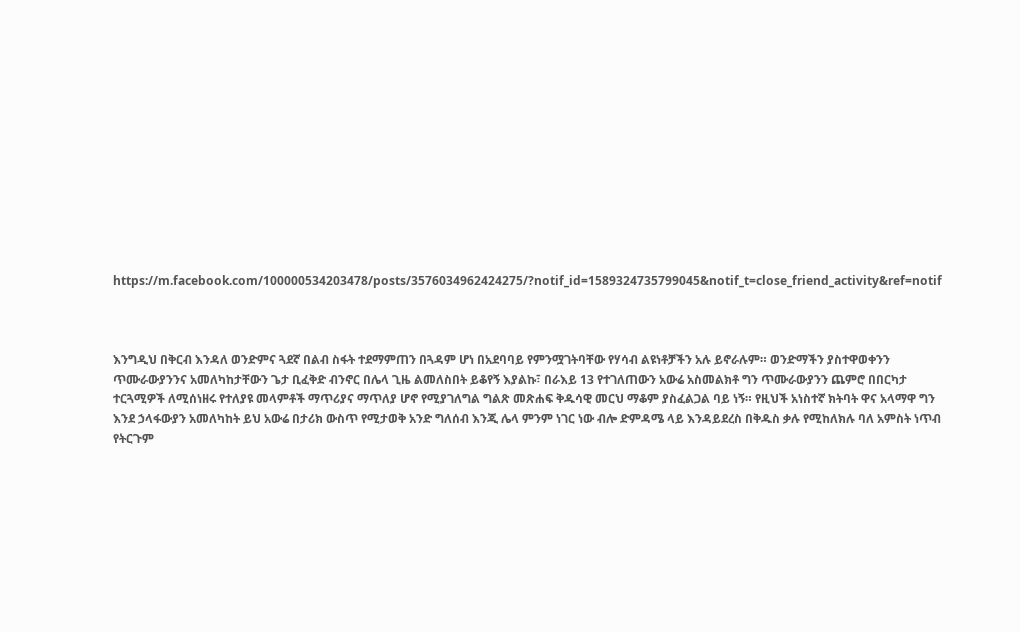https://m.facebook.com/100000534203478/posts/3576034962424275/?notif_id=1589324735799045&notif_t=close_friend_activity&ref=notif



እንግዲህ በቅርብ እንዳለ ወንድምና ጓደኛ በልብ ስፋት ተደማምጠን በጓዳም ሆነ በአደባባይ የምንሟገትባቸው የሃሳብ ልዩነቶቻችን አሉ ይኖራሉም። ወንድማችን ያስተዋወቀንን ጥሙራውያንንና አመለካከታቸውን ጌታ ቢፈቅድ ብንኖር በሌላ ጊዜ ልመለስበት ይቆየኝ እያልኩ፣ በራእይ 13 የተገለጠውን አውሬ አስመልክቶ ግን ጥሙራውያንን ጨምሮ በበርካታ ተርጓሚዎች ለሚሰነዘሩ የተለያዩ መላምቶች ማጥሪያና ማጥለያ ሆኖ የሚያገለግል ግልጽ መጽሐፍ ቅዱሳዊ መርህ ማቆም ያስፈልጋል ባይ ነኝ። የዚህች አነስተኛ ክትባት ዋና አላማዋ ግን እንደ ኃላፋውያን አመለካከት ይህ አውሬ በታሪክ ውስጥ የሚታወቅ አንድ ግለሰብ እንጂ ሌላ ምንም ነገር ነው ብሎ ድምዳሜ ላይ እንዳይደረስ በቅዱስ ቃሉ የሚከለክሉ ባለ አምስት ነጥብ የትርጉም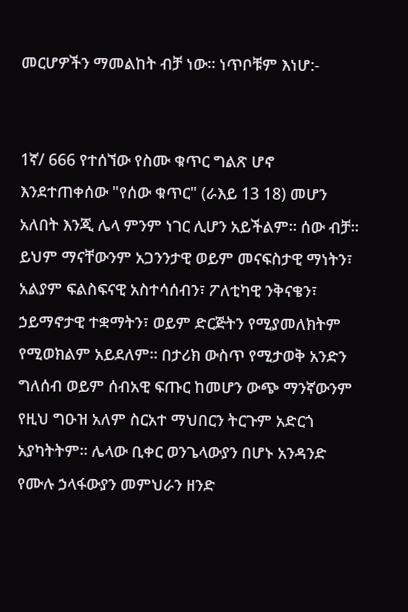መርሆዎችን ማመልከት ብቻ ነው። ነጥቦቹም እነሆ:-


1ኛ/ 666 የተሰኘው የስሙ ቁጥር ግልጽ ሆኖ እንደተጠቀሰው "የሰው ቁጥር" (ራእይ 13 18) መሆን አለበት እንጂ ሌላ ምንም ነገር ሊሆን አይችልም። ሰው ብቻ። ይህም ማናቸውንም አጋንንታዊ ወይም መናፍስታዊ ማነትን፣ አልያም ፍልስፍናዊ አስተሳሰብን፣ ፖለቲካዊ ንቅናቄን፣ ኃይማኖታዊ ተቋማትን፣ ወይም ድርጅትን የሚያመለክትም የሚወክልም አይደለም። በታሪክ ውስጥ የሚታወቅ አንድን ግለሰብ ወይም ሰብአዊ ፍጡር ከመሆን ውጭ ማንኛውንም የዚህ ግዑዝ አለም ስርአተ ማህበርን ትርጉም አድርጎ አያካትትም። ሌላው ቢቀር ወንጌላውያን በሆኑ አንዳንድ የሙሉ ኃላፋውያን መምህራን ዘንድ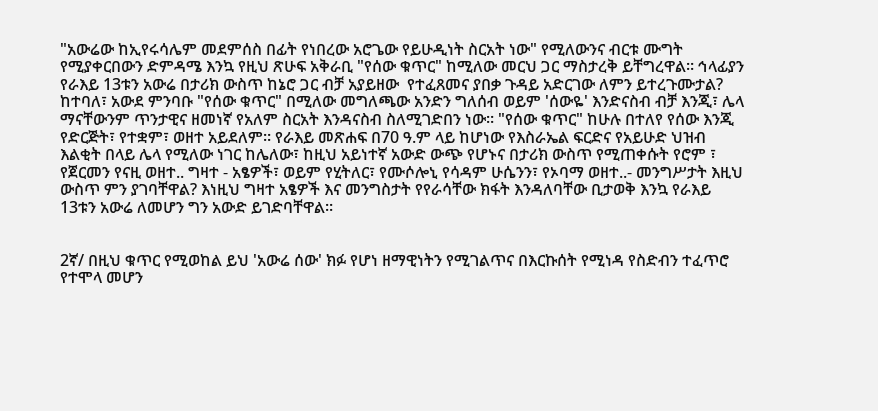"አውሬው ከኢየሩሳሌም መደምሰስ በፊት የነበረው አሮጌው የይሁዲነት ስርአት ነው" የሚለውንና ብርቱ ሙግት የሚያቀርበውን ድምዳሜ እንኳ የዚህ ጽሁፍ አቅራቢ "የሰው ቁጥር" ከሚለው መርህ ጋር ማስታረቅ ይቸግረዋል። ኅላፊያን የራእይ 13ቱን አውሬ በታሪክ ውስጥ ከኔሮ ጋር ብቻ አያይዘው  የተፈጸመና ያበቃ ጉዳይ አድርገው ለምን ይተረጉሙታል? ከተባለ፣ አውደ ምንባቡ "የሰው ቁጥር" በሚለው መግለጫው አንድን ግለሰብ ወይም 'ሰውዬ' እንድናስብ ብቻ እንጂ፣ ሌላ ማናቸውንም ጥንታዊና ዘመነኛ የአለም ስርአት እንዳናስብ ስለሚገድበን ነው። "የሰው ቁጥር" ከሁሉ በተለየ የሰው እንጂ የድርጅት፣ የተቋም፣ ወዘተ አይደለም። የራእይ መጽሐፍ በ70 ዓ.ም ላይ ከሆነው የእስራኤል ፍርድና የአይሁድ ህዝብ እልቂት በላይ ሌላ የሚለው ነገር ከሌለው፣ ከዚህ አይነተኛ አውድ ውጭ የሆኑና በታሪክ ውስጥ የሚጠቀሱት የሮም ፣ የጀርመን የናዚ ወዘተ.. ግዛተ - አፄዎች፣ ወይም የሂትለር፣ የሙሶሎኒ የሳዳም ሁሴንን፣ የኦባማ ወዘተ..- መንግሥታት እዚህ ውስጥ ምን ያገባቸዋል? እነዚህ ግዛተ አፄዎች እና መንግስታት የየራሳቸው ክፋት እንዳለባቸው ቢታወቅ እንኳ የራእይ 13ቱን አውሬ ለመሆን ግን አውድ ይገድባቸዋል።


2ኛ/ በዚህ ቁጥር የሚወከል ይህ 'አውሬ ሰው' ክፉ የሆነ ዘማዊነትን የሚገልጥና በእርኩሰት የሚነዳ የስድብን ተፈጥሮ የተሞላ መሆን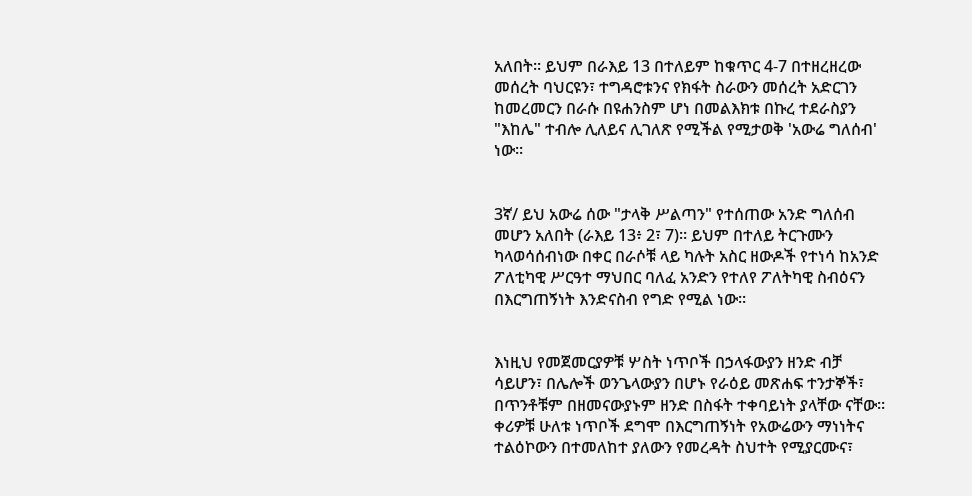አለበት። ይህም በራእይ 13 በተለይም ከቁጥር 4-7 በተዘረዘረው መሰረት ባህርዩን፣ ተግዳሮቱንና የክፋት ስራውን መሰረት አድርገን ከመረመርን በራሱ በዩሐንስም ሆነ በመልእክቱ በኩረ ተደራስያን "እከሌ" ተብሎ ሊለይና ሊገለጽ የሚችል የሚታወቅ 'አውሬ ግለሰብ' ነው።


3ኛ/ ይህ አውሬ ሰው "ታላቅ ሥልጣን" የተሰጠው አንድ ግለሰብ መሆን አለበት (ራእይ 13፥ 2፣ 7)። ይህም በተለይ ትርጉሙን ካላወሳሰብነው በቀር በራሶቹ ላይ ካሉት አስር ዘውዶች የተነሳ ከአንድ ፖለቲካዊ ሥርዓተ ማህበር ባለፈ አንድን የተለየ ፖለትካዊ ስብዕናን በእርግጠኝነት እንድናስብ የግድ የሚል ነው።


እነዚህ የመጀመርያዎቹ ሦስት ነጥቦች በኃላፋውያን ዘንድ ብቻ ሳይሆን፣ በሌሎች ወንጌላውያን በሆኑ የራዕይ መጽሐፍ ተንታኞች፣ በጥንቶቹም በዘመናውያኑም ዘንድ በስፋት ተቀባይነት ያላቸው ናቸው። ቀሪዎቹ ሁለቱ ነጥቦች ደግሞ በእርግጠኝነት የአውሬውን ማነነትና ተልዕኮውን በተመለከተ ያለውን የመረዳት ስህተት የሚያርሙና፣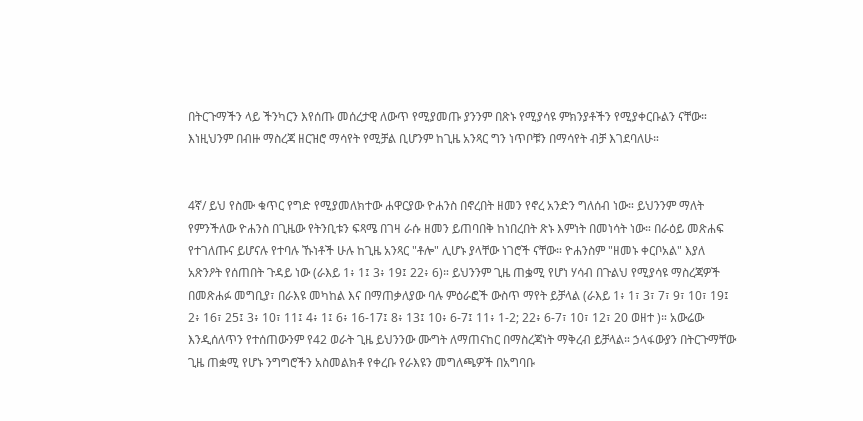በትርጉማችን ላይ ችንካርን እየሰጡ መሰረታዊ ለውጥ የሚያመጡ ያንንም በጽኑ የሚያሳዩ ምክንያቶችን የሚያቀርቡልን ናቸው። እነዚህንም በብዙ ማስረጃ ዘርዝሮ ማሳየት የሚቻል ቢሆንም ከጊዜ አንጻር ግን ነጥቦቹን በማሳየት ብቻ እገደባለሁ።


4ኛ/ ይህ የስሙ ቁጥር የግድ የሚያመለክተው ሐዋርያው ዮሐንስ በኖረበት ዘመን የኖረ አንድን ግለሰብ ነው። ይህንንም ማለት የምንችለው ዮሐንስ በጊዜው የትንቢቱን ፍጻሜ በገዛ ራሱ ዘመን ይጠባበቅ ከነበረበት ጽኑ እምነት በመነሳት ነው። በራዕይ መጽሐፍ የተገለጡና ይሆናሉ የተባሉ ኹነቶች ሁሉ ከጊዜ አንጻር "ቶሎ" ሊሆኑ ያላቸው ነገሮች ናቸው። ዮሐንስም "ዘመኑ ቀርቦአል" እያለ አጽንዖት የሰጠበት ጉዳይ ነው (ራእይ 1፥ 1፤ 3፥ 19፤ 22፥ 6)። ይህንንም ጊዜ ጠቌሚ የሆነ ሃሳብ በጉልህ የሚያሳዩ ማስረጃዎች በመጽሐፉ መግቢያ፣ በራእዩ መካከል እና በማጠቃለያው ባሉ ምዕራፎች ውስጥ ማየት ይቻላል (ራእይ 1፥ 1፣ 3፣ 7፣ 9፣ 10፣ 19፤ 2፥ 16፣ 25፤ 3፥ 10፣ 11፤ 4፥ 1፤ 6፥ 16-17፤ 8፥ 13፤ 10፥ 6-7፤ 11፥ 1-2; 22፥ 6-7፣ 10፣ 12፣ 20 ወዘተ )። አውሬው እንዲሰለጥን የተሰጠውንም የ42 ወራት ጊዜ ይህንንው ሙግት ለማጠናከር በማስረጃነት ማቅረብ ይቻላል። ኃላፋውያን በትርጉማቸው ጊዜ ጠቋሚ የሆኑ ንግግሮችን አስመልክቶ የቀረቡ የራእዩን መግለጫዎች በአግባቡ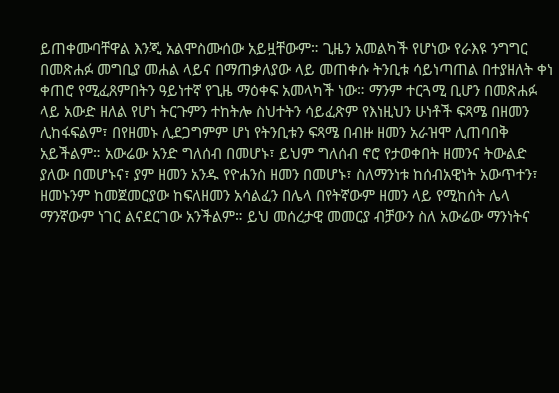ይጠቀሙባቸዋል እንጂ አልሞስሙሰው አይዟቸውም። ጊዜን አመልካች የሆነው የራእዩ ንግግር በመጽሐፉ መግቢያ መሐል ላይና በማጠቃለያው ላይ መጠቀሱ ትንቢቱ ሳይነጣጠል በተያዘለት ቀነ ቀጠሮ የሚፈጸምበትን ዓይነተኛ የጊዜ ማዕቀፍ አመላካች ነው። ማንም ተርጓሚ ቢሆን በመጽሐፉ ላይ አውድ ዘለል የሆነ ትርጉምን ተከትሎ ስህተትን ሳይፈጽም የእነዚህን ሁነቶች ፍጻሜ በዘመን ሊከፋፍልም፣ በየዘመኑ ሊደጋግምም ሆነ የትንቢቱን ፍጻሜ በብዙ ዘመን አራዝሞ ሊጠባበቅ አይችልም። አውሬው አንድ ግለሰብ በመሆኑ፣ ይህም ግለሰብ ኖሮ የታወቀበት ዘመንና ትውልድ ያለው በመሆኑና፣ ያም ዘመን አንዱ የዮሐንስ ዘመን በመሆኑ፣ ስለማንነቱ ከሰብአዊነት አውጥተን፣ ዘመኑንም ከመጀመርያው ከፍለዘመን አሳልፈን በሌላ በየትኛውም ዘመን ላይ የሚከሰት ሌላ ማንኛውም ነገር ልናደርገው አንችልም። ይህ መሰረታዊ መመርያ ብቻውን ስለ አውሬው ማንነትና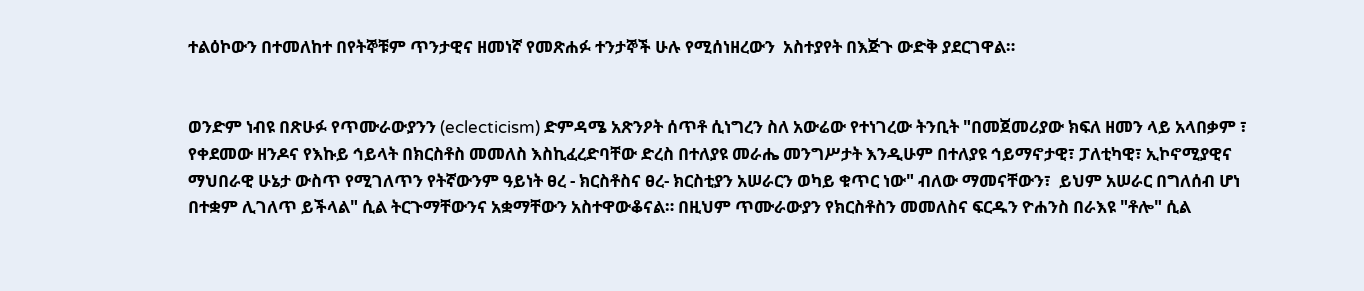ተልዕኮውን በተመለከተ በየትኞቹም ጥንታዊና ዘመነኛ የመጽሐፉ ተንታኞች ሁሉ የሚሰነዘረውን  አስተያየት በእጅጉ ውድቅ ያደርገዋል።


ወንድም ነብዩ በጽሁፉ የጥሙራውያንን (eclecticism) ድምዳሜ አጽንዖት ሰጥቶ ሲነግረን ስለ አውሬው የተነገረው ትንቢት "በመጀመሪያው ክፍለ ዘመን ላይ አላበቃም ፣ የቀደመው ዘንዶና የእኩይ ኅይላት በክርስቶስ መመለስ እስኪፈረድባቸው ድረስ በተለያዩ መራሔ መንግሥታት እንዲሁም በተለያዩ ኅይማኖታዊ፣ ፓለቲካዊ፣ ኢኮኖሚያዊና ማህበራዊ ሁኔታ ውስጥ የሚገለጥን የትኛውንም ዓይነት ፀረ - ክርስቶስና ፀረ- ክርስቲያን አሠራርን ወካይ ቁጥር ነው" ብለው ማመናቸውን፣  ይህም አሠራር በግለሰብ ሆነ በተቋም ሊገለጥ ይችላል" ሲል ትርጉማቸውንና አቋማቸውን አስተዋውቆናል። በዚህም ጥሙራውያን የክርስቶስን መመለስና ፍርዱን ዮሐንስ በራእዩ "ቶሎ" ሲል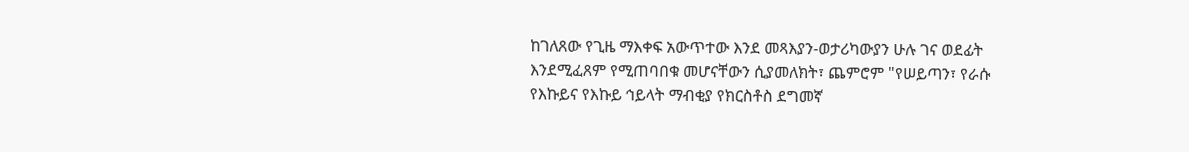ከገለጸው የጊዜ ማእቀፍ አውጥተው እንደ መጻእያን-ወታሪካውያን ሁሉ ገና ወደፊት እንደሚፈጸም የሚጠባበቁ መሆናቸውን ሲያመለክት፣ ጨምሮም "የሠይጣን፣ የራሱ የእኩይና የእኩይ ኅይላት ማብቂያ የክርስቶስ ደግመኛ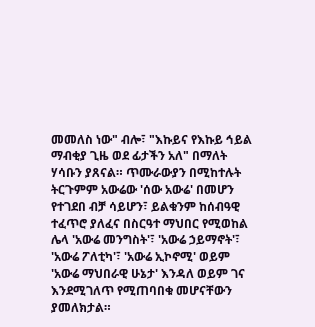መመለስ ነው" ብሎ፣ "እኩይና የእኩይ ኅይል ማብቂያ ጊዜ ወደ ፊታችን አለ" በማለት ሃሳቡን ያጸናል። ጥሙራውያን በሚከተሉት ትርጉምም አውሬው 'ሰው አውሬ' በመሆን የተገደበ ብቻ ሳይሆን፣ ይልቁንም ከሰብዓዊ ተፈጥሮ ያለፈና በስርዓተ ማህበር የሚወከል ሌላ 'አውሬ መንግስት'፣ 'አውሬ ኃይማኖት'፣ 'አውሬ ፖለቲካ'፣ 'አውሬ ኢኮኖሚ' ወይም 'አውሬ ማህበራዊ ሁኔታ' እንዳለ ወይም ገና እንደሚገለጥ የሚጠባበቁ መሆናቸውን ያመለክታል።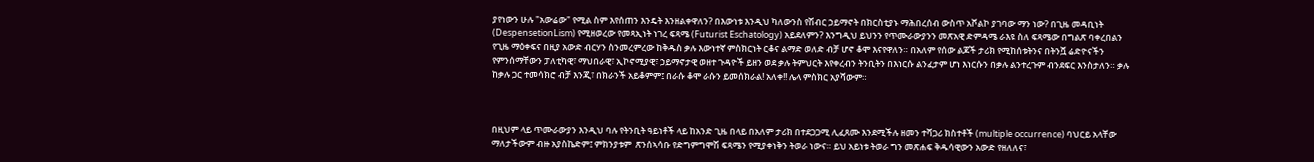ያየነውን ሁሉ "አውሬው" የሚል ስም እየሰጠን እንዴት እንዘልቀዋለን? በእውነቱ እንዲህ ካለውንስ የሽብር ኃይማኖት በክርስቲያኑ ማሕበረሰብ ውስጥ አሾልኮ ያገባው ማን ነው? በጊዜ መዳቢነት (DespensetionLism) የሚዘወረው የመጻኢነት ነገረ ፍጻሜ (Futurist Eschatology) አይደለምን? እንግዲህ ይህንን የጥሙራውያንን መጽአዊ ድምዳሜ ራእዩ ስለ ፍጻሜው በግልጽ ባቀረበልን የጊዜ ማዕቀፍና በዚያ አውድ ብርሃን ስንመረምረው ከቅዱስ ቃሉ እውነተኛ ምስክርነት ርቆና ልማድ ወለድ ብቻ ሆኖ ቆሞ እናየዋለን። በአለም የሰው ልጆች ታሪክ የሚከሰቱትንና በትንሿ ሬድዮናችን የምንሰማቸውን ፓለቲካዊ፣ ማህበራዊ፣ ኢኮኖሚያዊ፣ ኃይማኖታዊ ወዘተ ጉዳዮች ይዘን ወደ ቃሉ ትምህርት እየቀረብን ትንቢትን በእነርሱ ልንፈታም ሆነ እነርሱን በቃሉ ልንተረጉም ብንደፍር እንስታለን። ቃሉ ከቃሉ ጋር ተመሳክሮ ብቻ እንጂ፣ በክራንች አይቆምም፤ በራሱ ቆሞ ራሱን ይመሰክራል! አለቀ!! ሌላ ምስክር አያሻውም።



በዚህም ላይ ጥሙራውያን እንዲህ ባሉ የትንቢት ዓይነቶች ላይ ከአንድ ጊዜ በላይ በአለም ታሪክ በተደጋጋሚ ሊፈጸሙ እንደሚችሉ ዘመን ተሻጋሪ ክስተቶች (multiple occurrence) ባህርይ አላቸው ማለታችውም ብዙ አያስኬድም፤ ምክንያቱም  ጽንሰኣሳቡ የድግምግሞሽ ፍጻሜን የሚያቀነቅን ትወራ ነውና። ይህ አይነቱ ትወራ ግን መጽሐፍ ቅዱሳዊውን አውድ የዘለለና፣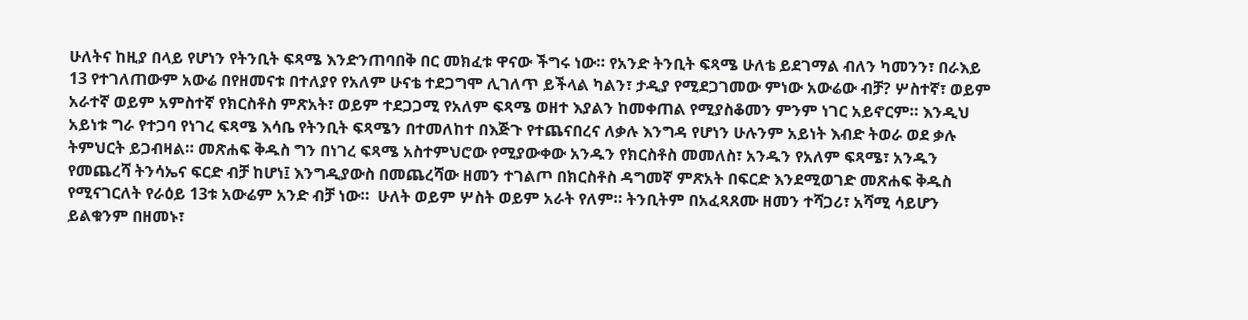ሁለትና ከዚያ በላይ የሆነን የትንቢት ፍጻሜ እንድንጠባበቅ በር መክፈቱ ዋናው ችግሩ ነው። የአንድ ትንቢት ፍጻሜ ሁለቴ ይደገማል ብለን ካመንን፣ በራእይ 13 የተገለጠውም አውሬ በየዘመናቱ በተለያየ የአለም ሁናቴ ተደጋግሞ ሊገለጥ ይችላል ካልን፣ ታዲያ የሚደጋገመው ምነው አውሬው ብቻ? ሦስተኛ፣ ወይም አራተኛ ወይም አምስተኛ የክርስቶስ ምጽአት፣ ወይም ተደጋጋሚ የአለም ፍጻሜ ወዘተ እያልን ከመቀጠል የሚያስቆመን ምንም ነገር አይኖርም። እንዲህ አይነቱ ግራ የተጋባ የነገረ ፍጻሜ እሳቤ የትንቢት ፍጻሜን በተመለከተ በእጅጉ የተጨናበረና ለቃሉ እንግዳ የሆነን ሁሉንም አይነት እብድ ትወራ ወደ ቃሉ ትምህርት ይጋብዛል። መጽሐፍ ቅዱስ ግን በነገረ ፍጻሜ አስተምህሮው የሚያውቀው አንዱን የክርስቶስ መመለስ፣ አንዱን የአለም ፍጻሜ፣ አንዱን የመጨረሻ ትንሳኤና ፍርድ ብቻ ከሆነ፤ እንግዲያውስ በመጨረሻው ዘመን ተገልጦ በክርስቶስ ዳግመኛ ምጽአት በፍርድ እንደሚወገድ መጽሐፍ ቅዱስ የሚናገርለት የራዕይ 13ቱ አውሬም አንድ ብቻ ነው።  ሁለት ወይም ሦስት ወይም አራት የለም። ትንቢትም በአፈጻጸሙ ዘመን ተሻጋሪ፣ አሻሚ ሳይሆን ይልቁንም በዘመኑ፣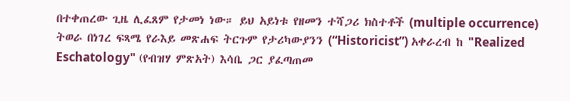በተቀጠረው ጊዜ ሊፈጸም የታመነ ነው። ይህ አይነቱ የዘመን ተሻጋሪ ክስተቶች (multiple occurrence) ትወራ በነገረ ፍጻሜ የራእይ መጽሐፍ ትርጉም የታሪካውያንን (“Historicist”) አቀራረብ ከ "Realized Eschatology" (የብዝሃ ምጽአት) እሳቤ ጋር ያፈጣጠመ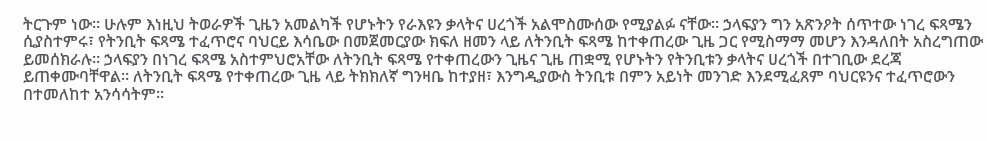ትርጉም ነው። ሁሉም እነዚህ ትወራዎች ጊዜን አመልካች የሆኑትን የራእዩን ቃላትና ሀረጎች አልሞስሙሰው የሚያልፉ ናቸው። ኃላፍያን ግን አጽንዖት ሰጥተው ነገረ ፍጻሜን ሲያስተምሩ፣ የትንቢት ፍጻሜ ተፈጥሮና ባህርይ እሳቤው በመጀመርያው ክፍለ ዘመን ላይ ለትንቢት ፍጻሜ ከተቀጠረው ጊዜ ጋር የሚስማማ መሆን እንዳለበት አስረግጠው ይመሰክራሉ። ኃላፍያን በነገረ ፍጻሜ አስተምህሮአቸው ለትንቢት ፍጻሜ የተቀጠረውን ጊዜና ጊዜ ጠቋሚ የሆኑትን የትንቢቱን ቃላትና ሀረጎች በተገቢው ደረጃ ይጠቀሙባቸዋል። ለትንቢት ፍጻሜ የተቀጠረው ጊዜ ላይ ትክክለኛ ግንዛቤ ከተያዘ፣ እንግዲያውስ ትንቢቱ በምን አይነት መንገድ እንደሚፈጸም ባህርዩንና ተፈጥሮውን በተመለከተ አንሳሳትም።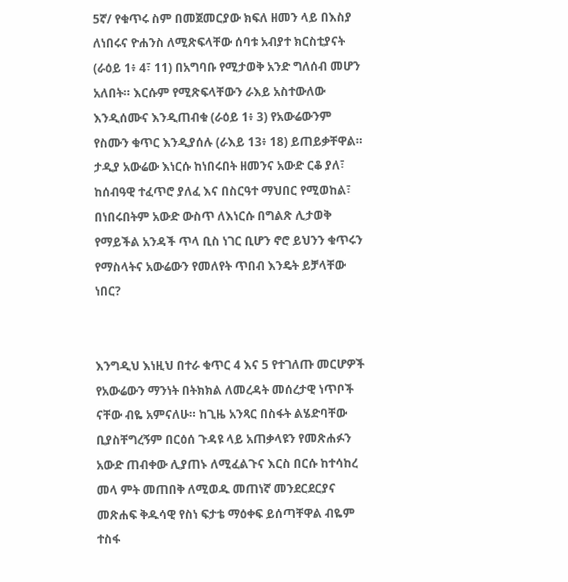5ኛ/ የቁጥሩ ስም በመጀመርያው ክፍለ ዘመን ላይ በእስያ ለነበሩና ዮሐንስ ለሚጽፍላቸው ሰባቱ አብያተ ክርስቲያናት (ራዕይ 1፥ 4፣ 11) በአግባቡ የሚታወቅ አንድ ግለሰብ መሆን አለበት። እርሱም የሚጽፍላቸውን ራእይ አስተውለው እንዲሰሙና እንዲጠብቁ (ራዕይ 1፥ 3) የአውሬውንም የስሙን ቁጥር እንዲያሰሉ (ራእይ 13፥ 18) ይጠይቃቸዋል። ታዲያ አውሬው እነርሱ ከነበሩበት ዘመንና አውድ ርቆ ያለ፣ ከሰብዓዊ ተፈጥሮ ያለፈ እና በስርዓተ ማህበር የሚወከል፣ በነበሩበትም አውድ ውስጥ ለእነርሱ በግልጽ ሊታወቅ የማይችል አንዳች ጥላ ቢስ ነገር ቢሆን ኖሮ ይህንን ቁጥሩን የማስላትና አውሬውን የመለየት ጥበብ እንዴት ይቻላቸው ነበር?


እንግዲህ እነዚህ በተራ ቁጥር 4 እና 5 የተገለጡ መርሆዎች የአውሬውን ማንነት በትክክል ለመረዳት መሰረታዊ ነጥቦች ናቸው ብዬ አምናለሁ። ከጊዜ አንጻር በስፋት ልሄድባቸው ቢያስቸግረኝም በርዕሰ ጉዳዩ ላይ አጠቃላዩን የመጽሐፉን አውድ ጠብቀው ሊያጠኑ ለሚፈልጉና እርስ በርሱ ከተሳከረ መላ ምት መጠበቅ ለሚወዱ መጠነኛ መንደርደርያና መጽሐፍ ቅዱሳዊ የስነ ፍታቴ ማዕቀፍ ይሰጣቸዋል ብዬም ተስፋ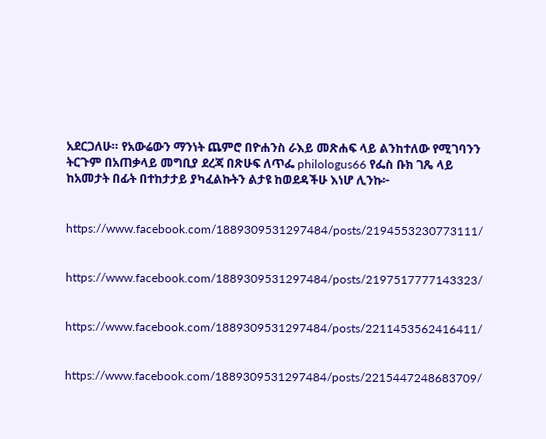አደርጋለሁ። የአውሬውን ማንነት ጨምሮ በዮሐንስ ራእይ መጽሐፍ ላይ ልንከተለው የሚገባንን ትርጉም በአጠቃላይ መግቢያ ደረጃ በጽሁፍ ለጥፌ philologus66 የፌስ ቡክ ገጼ ላይ ከአመታት በፊት በተከታታይ ያካፈልኩትን ልታዩ ከወደዳችሁ እነሆ ሊንኩ፦


https://www.facebook.com/1889309531297484/posts/2194553230773111/


https://www.facebook.com/1889309531297484/posts/2197517777143323/


https://www.facebook.com/1889309531297484/posts/2211453562416411/


https://www.facebook.com/1889309531297484/posts/2215447248683709/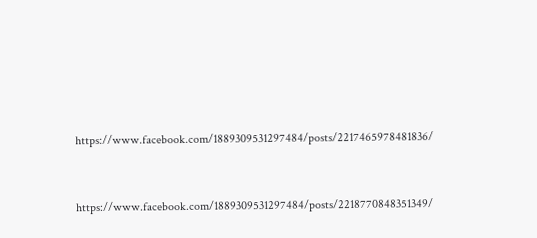https://www.facebook.com/1889309531297484/posts/2217465978481836/


https://www.facebook.com/1889309531297484/posts/2218770848351349/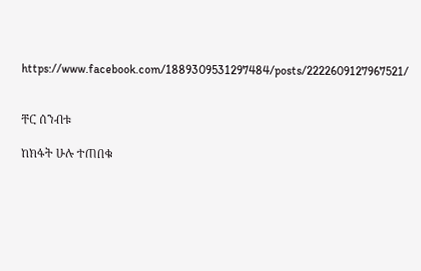https://www.facebook.com/1889309531297484/posts/2222609127967521/


ቸር ሰንብቱ

ከክፋት ሁሉ ተጠበቁ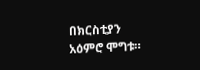በክርስቲያን አዕምሮ ሞግቱ።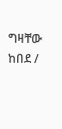ግዛቸው ከበደ /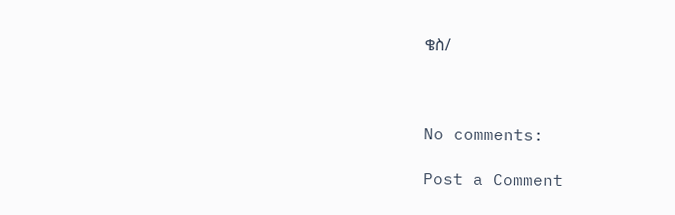ቄስ/



No comments:

Post a Comment